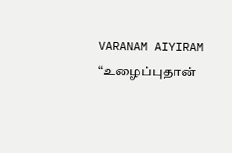VARANAM AIYIRAM
“உழைப்புதான்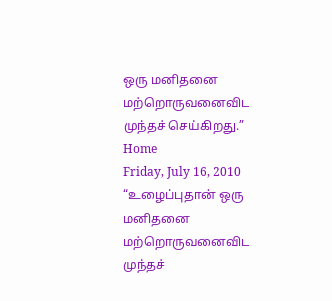ஒரு மனிதனை மற்றொருவனைவிட முந்தச் செய்கிறது.”
Home
Friday, July 16, 2010
“உழைப்புதான் ஒரு மனிதனை மற்றொருவனைவிட முந்தச்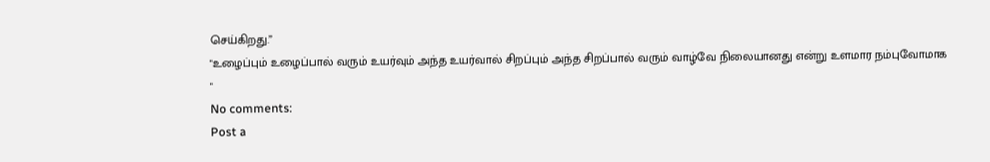செய்கிறது.”
"உழைப்பும் உழைப்பால் வரும் உயர்வும் அந்த உயர்வால் சிறப்பும் அந்த சிறப்பால் வரும் வாழ்வே நிலையானது என்று உளமார நம்புவோமாக "
No comments:
Post a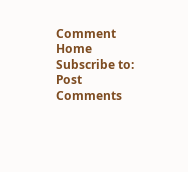Comment
Home
Subscribe to:
Post Comments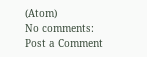(Atom)
No comments:
Post a Comment